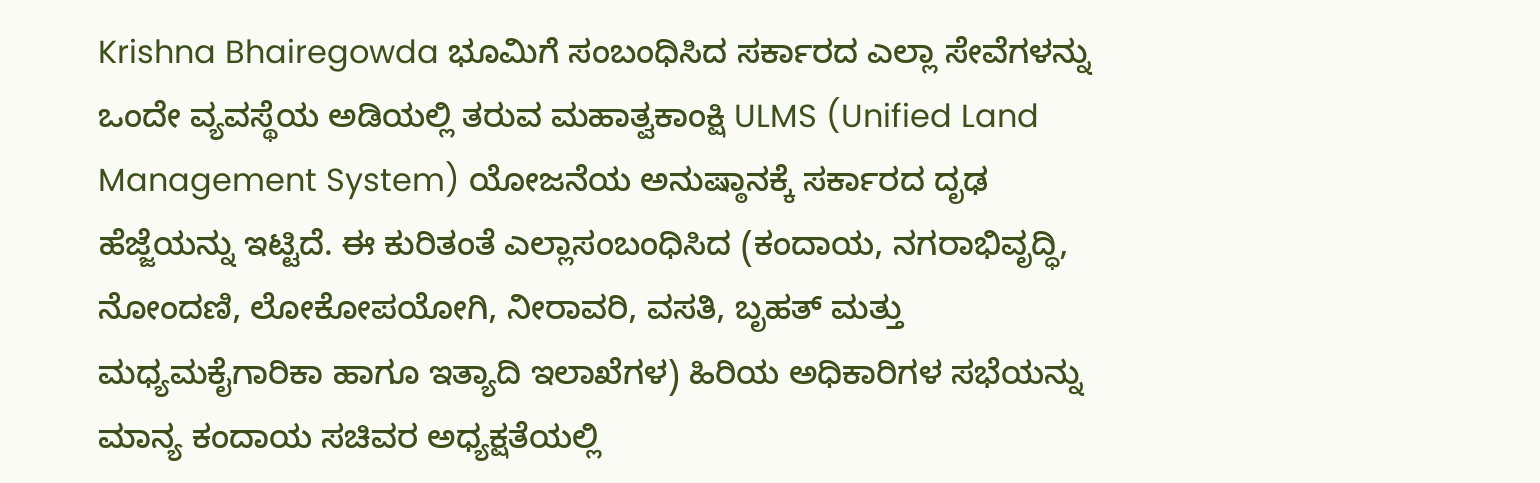Krishna Bhairegowda ಭೂಮಿಗೆ ಸಂಬಂಧಿಸಿದ ಸರ್ಕಾರದ ಎಲ್ಲಾ ಸೇವೆಗಳನ್ನು ಒಂದೇ ವ್ಯವಸ್ಥೆಯ ಅಡಿಯಲ್ಲಿ ತರುವ ಮಹಾತ್ವಕಾಂಕ್ಷಿ ULMS (Unified Land Management System) ಯೋಜನೆಯ ಅನುಷ್ಠಾನಕ್ಕೆ ಸರ್ಕಾರದ ದೃಢ ಹೆಜ್ಜೆಯನ್ನು ಇಟ್ಟಿದೆ. ಈ ಕುರಿತಂತೆ ಎಲ್ಲಾಸಂಬಂಧಿಸಿದ (ಕಂದಾಯ, ನಗರಾಭಿವೃದ್ಧಿ, ನೋಂದಣಿ, ಲೋಕೋಪಯೋಗಿ, ನೀರಾವರಿ, ವಸತಿ, ಬೃಹತ್ ಮತ್ತು ಮಧ್ಯಮಕೈಗಾರಿಕಾ ಹಾಗೂ ಇತ್ಯಾದಿ ಇಲಾಖೆಗಳ) ಹಿರಿಯ ಅಧಿಕಾರಿಗಳ ಸಭೆಯನ್ನು ಮಾನ್ಯ ಕಂದಾಯ ಸಚಿವರ ಅಧ್ಯಕ್ಷತೆಯಲ್ಲಿ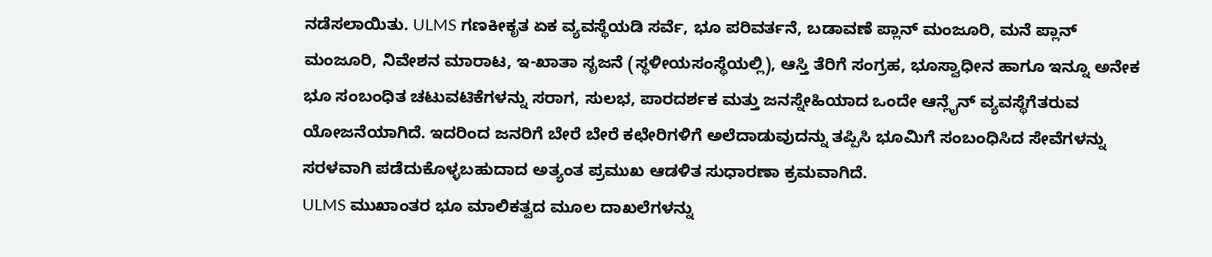ನಡೆಸಲಾಯಿತು. ULMS ಗಣಕೀಕೃತ ಏಕ ವ್ಯವಸ್ಥೆಯಡಿ ಸರ್ವೆ, ಭೂ ಪರಿವರ್ತನೆ, ಬಡಾವಣೆ ಪ್ಲಾನ್ ಮಂಜೂರಿ, ಮನೆ ಪ್ಲಾನ್ ಮಂಜೂರಿ, ನಿವೇಶನ ಮಾರಾಟ, ಇ-ಖಾತಾ ಸೃಜನೆ (ಸ್ಥಳೀಯಸಂಸ್ಥೆಯಲ್ಲಿ), ಆಸ್ತಿ ತೆರಿಗೆ ಸಂಗ್ರಹ, ಭೂಸ್ವಾಧೀನ ಹಾಗೂ ಇನ್ನೂ ಅನೇಕ ಭೂ ಸಂಬಂಧಿತ ಚಟುವಟಿಕೆಗಳನ್ನು ಸರಾಗ, ಸುಲಭ, ಪಾರದರ್ಶಕ ಮತ್ತು ಜನಸ್ನೇಹಿಯಾದ ಒಂದೇ ಆನ್ಲೈನ್ ವ್ಯವಸ್ಥೆಗೆತರುವ ಯೋಜನೆಯಾಗಿದೆ. ಇದರಿಂದ ಜನರಿಗೆ ಬೇರೆ ಬೇರೆ ಕಛೇರಿಗಳಿಗೆ ಅಲೆದಾಡುವುದನ್ನು ತಪ್ಪಿಸಿ ಭೂಮಿಗೆ ಸಂಬಂಧಿಸಿದ ಸೇವೆಗಳನ್ನು ಸರಳವಾಗಿ ಪಡೆದುಕೊಳ್ಳಬಹುದಾದ ಅತ್ಯಂತ ಪ್ರಮುಖ ಆಡಳಿತ ಸುಧಾರಣಾ ಕ್ರಮವಾಗಿದೆ.
ULMS ಮುಖಾಂತರ ಭೂ ಮಾಲಿಕತ್ವದ ಮೂಲ ದಾಖಲೆಗಳನ್ನು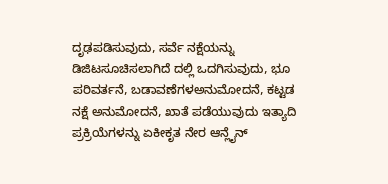ದೃಢಪಡಿಸುವುದು, ಸರ್ವೆ ನಕ್ಷೆಯನ್ನು ಡಿಜಿಟಸೂಚಿಸಲಾಗಿದೆ ದಲ್ಲಿ ಒದಗಿಸುವುದು, ಭೂ ಪರಿವರ್ತನೆ, ಬಡಾವಣೆಗಳಅನುಮೋದನೆ, ಕಟ್ಟಡ ನಕ್ಷೆ ಅನುಮೋದನೆ, ಖಾತೆ ಪಡೆಯುವುದು ಇತ್ಯಾದಿ ಪ್ರಕ್ರಿಯೆಗಳನ್ನು ಏಕೀಕೃತ ನೇರ ಆನ್ಲೈನ್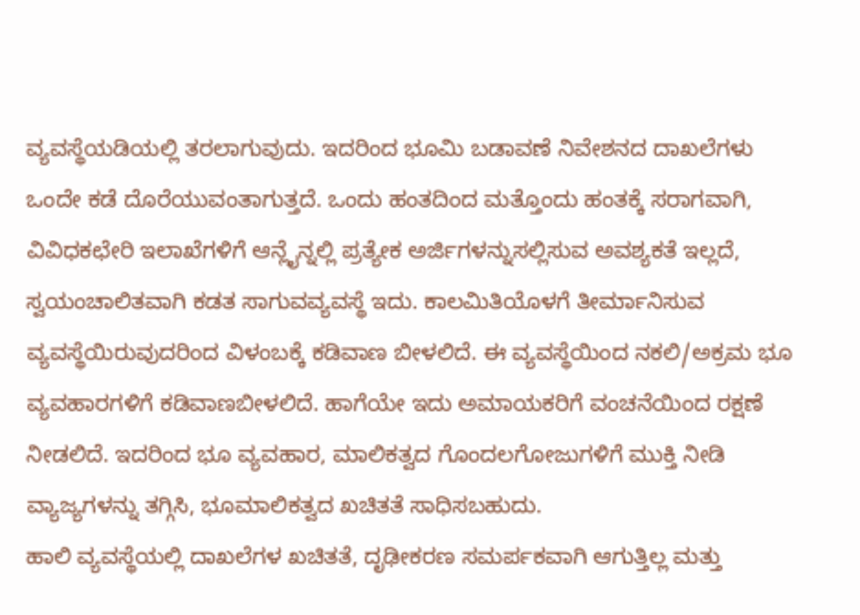ವ್ಯವಸ್ಥೆಯಡಿಯಲ್ಲಿ ತರಲಾಗುವುದು. ಇದರಿಂದ ಭೂಮಿ ಬಡಾವಣೆ ನಿವೇಶನದ ದಾಖಲೆಗಳು ಒಂದೇ ಕಡೆ ದೊರೆಯುವಂತಾಗುತ್ತದೆ. ಒಂದು ಹಂತದಿಂದ ಮತ್ತೊಂದು ಹಂತಕ್ಕೆ ಸರಾಗವಾಗಿ, ವಿವಿಧಕಛೇರಿ ಇಲಾಖೆಗಳಿಗೆ ಆನ್ಲೈನ್ನಲ್ಲಿ ಪ್ರತ್ಯೇಕ ಅರ್ಜಿಗಳನ್ನುಸಲ್ಲಿಸುವ ಅವಶ್ಯಕತೆ ಇಲ್ಲದೆ, ಸ್ವಯಂಚಾಲಿತವಾಗಿ ಕಡತ ಸಾಗುವವ್ಯವಸ್ಥೆ ಇದು. ಕಾಲಮಿತಿಯೊಳಗೆ ತೀರ್ಮಾನಿಸುವ ವ್ಯವಸ್ಥೆಯಿರುವುದರಿಂದ ವಿಳಂಬಕ್ಕೆ ಕಡಿವಾಣ ಬೀಳಲಿದೆ. ಈ ವ್ಯವಸ್ಥೆಯಿಂದ ನಕಲಿ/ಅಕ್ರಮ ಭೂ ವ್ಯವಹಾರಗಳಿಗೆ ಕಡಿವಾಣಬೀಳಲಿದೆ. ಹಾಗೆಯೇ ಇದು ಅಮಾಯಕರಿಗೆ ವಂಚನೆಯಿಂದ ರಕ್ಷಣೆ ನೀಡಲಿದೆ. ಇದರಿಂದ ಭೂ ವ್ಯವಹಾರ, ಮಾಲಿಕತ್ವದ ಗೊಂದಲಗೋಜುಗಳಿಗೆ ಮುಕ್ತಿ ನೀಡಿ ವ್ಯಾಜ್ಯಗಳನ್ನು ತಗ್ಗಿಸಿ, ಭೂಮಾಲಿಕತ್ವದ ಖಚಿತತೆ ಸಾಧಿಸಬಹುದು.
ಹಾಲಿ ವ್ಯವಸ್ಥೆಯಲ್ಲಿ ದಾಖಲೆಗಳ ಖಚಿತತೆ, ದೃಢೀಕರಣ ಸಮರ್ಪಕವಾಗಿ ಆಗುತ್ತಿಲ್ಲ ಮತ್ತು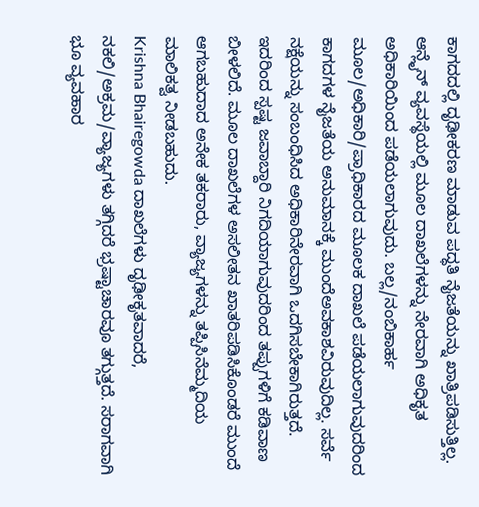ಕಾಗದದಲ್ಲಿ ದೃಢೀಕರಣ ಮಾಡುವ ಪದ್ಧತಿ ನೈಜತೆಯನ್ನು ಖಾತ್ರಿಪಡಿಸುತ್ತಿಲ್ಲ. ಆನ್ಲೈನ್ ವ್ಯವಸ್ಥೆಯಲ್ಲಿ ಮೂಲ ದಾಖಲೆಗಳನ್ನು ನೇರವಾಗಿ ಅಧಿಕೃತ ಅಧಿಕಾರಿಯಿಂದ ಪಡೆಯಲಾಗುವುದು. ಬಲ್ಲ/ನಂಬಿಕಾರ್ಹ ಮೂಲ/ಅಧಿಕಾರಿ/ಪ್ರಾಧಿಕಾರದ ಮೂಲಕ ದಾಖಲೆ ಪಡೆಯಲಾಗುವುದರಿಂದ ಕಾಗದಗಳ ನೈಜತೆಯ ಅನುಮಾನಕ್ಕೆ ಮುಂದೆಅವಕಾಶವಿರುವುದಿಲ್ಲ. ಸರ್ವೆ ನಕ್ಷೆಯನ್ನು ಸಂಬಂಧಿಸಿದ ಅಧಿಕಾರಿನೇರವಾಗಿ ಒದಗಿಸಬೇಕಾಗಿರುತ್ತದೆ. ಇದರಿಂದ ಸ್ಪಷ್ಟ ಜವಾಬ್ದಾರಿ ನಿಗದಿಯಾಗುವುದರಿಂದ ತಪ್ಪುಗಳಿಗೆ ಕಡಿವಾಣ ಬೀಳಲಿದೆ. ಮೂಲ ದಾಖಲೆಗಳ ಅಸಲೀತನ ಖಾತರಿಪಡಿಸಿಕೊಂಡರೆ ಮುಂದೆ ಆಗಬಹುದಾದ ಅನೇಕ ತಕರಾರು, ವ್ಯಾಜ್ಯಗಳನ್ನು ತಪ್ಪಿಸಿನೆಮ್ಮದಿಯ ಮಾಲಿಕತ್ವ ನೀಡಬಹುದು.
Krishna Bhairegowda ದಾಖಲೆಗಳು ದೃಢೀಕೃತವಾದರೆ, ನಕಲಿ/ಅಕ್ರಮ/ವ್ಯಾಜ್ಯಗಳು ತಗ್ಗಿದರೆ ಭ್ರಷ್ಟಾಚಾರವೂ ತಗ್ಗುತ್ತದೆ. ಸರಾಗವಾಗಿ ಭೂ ವ್ಯವಹಾರ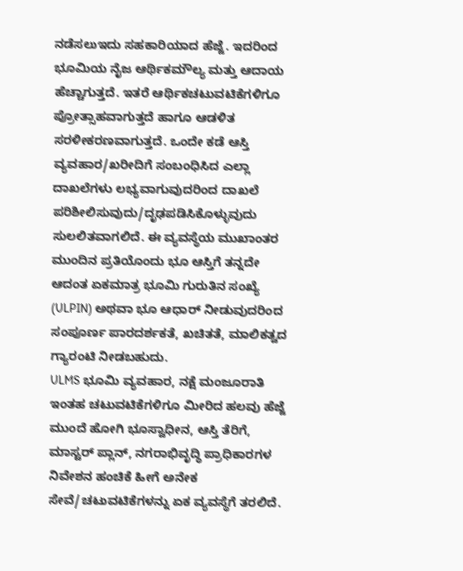ನಡೆಸಲುಇದು ಸಹಕಾರಿಯಾದ ಹೆಜ್ಜೆ. ಇದರಿಂದ ಭೂಮಿಯ ನೈಜ ಆರ್ಥಿಕಮೌಲ್ಯ ಮತ್ತು ಆದಾಯ ಹೆಚ್ಚಾಗುತ್ತದೆ. ಇತರೆ ಆರ್ಥಿಕಚಟುವಟಿಕೆಗಳಿಗೂ ಪ್ರೋತ್ಸಾಹವಾಗುತ್ತದೆ ಹಾಗೂ ಆಡಳಿತ ಸರಳೀಕರಣವಾಗುತ್ತದೆ. ಒಂದೇ ಕಡೆ ಆಸ್ತಿ ವ್ಯವಹಾರ/ಖರೀದಿಗೆ ಸಂಬಂಧಿಸಿದ ಎಲ್ಲಾ ದಾಖಲೆಗಳು ಲಭ್ಯವಾಗುವುದರಿಂದ ದಾಖಲೆ ಪರಿಶೀಲಿಸುವುದು/ದೃಢಪಡಿಸಿಕೊಳ್ಳುವುದು ಸುಲಲಿತವಾಗಲಿದೆ. ಈ ವ್ಯವಸ್ಥೆಯ ಮುಖಾಂತರ ಮುಂದಿನ ಪ್ರತಿಯೊಂದು ಭೂ ಆಸ್ತಿಗೆ ತನ್ನದೇ ಆದಂತ ಏಕಮಾತ್ರ ಭೂಮಿ ಗುರುತಿನ ಸಂಖ್ಯೆ (ULPIN) ಅಥವಾ ಭೂ ಆಧಾರ್ ನೀಡುವುದರಿಂದ ಸಂಪೂರ್ಣ ಪಾರದರ್ಶಕತೆ, ಖಚಿತತೆ, ಮಾಲಿಕತ್ವದ ಗ್ಯಾರಂಟಿ ನೀಡಬಹುದು.
ULMS ಭೂಮಿ ವ್ಯವಹಾರ, ನಕ್ಷೆ ಮಂಜೂರಾತಿ ಇಂತಹ ಚಟುವಟಿಕೆಗಳಿಗೂ ಮೀರಿದ ಹಲವು ಹೆಜ್ಜೆ ಮುಂದೆ ಹೋಗಿ ಭೂಸ್ವಾಧೀನ, ಆಸ್ತಿ ತೆರಿಗೆ, ಮಾಸ್ಟರ್ ಪ್ಲಾನ್, ನಗರಾಭಿವೃದ್ಧಿ ಪ್ರಾಧಿಕಾರಗಳ ನಿವೇಶನ ಹಂಚಿಕೆ ಹೀಗೆ ಅನೇಕ ಸೇವೆ/ಚಟುವಟಿಕೆಗಳನ್ನು ಏಕ ವ್ಯವಸ್ಥೆಗೆ ತರಲಿದೆ.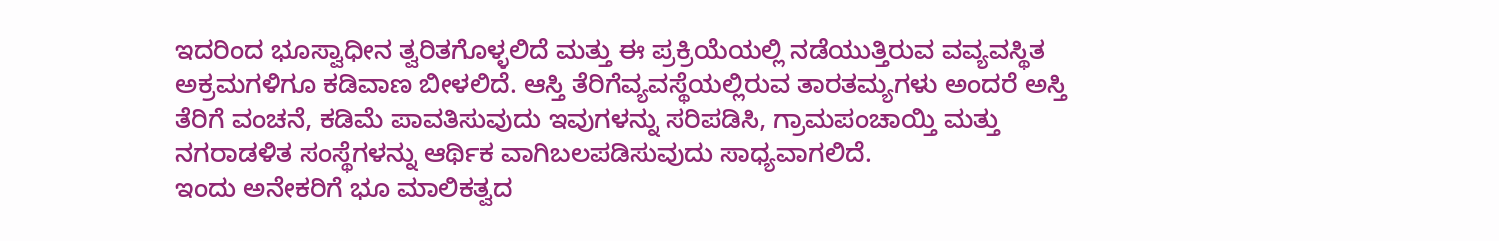ಇದರಿಂದ ಭೂಸ್ವಾಧೀನ ತ್ವರಿತಗೊಳ್ಳಲಿದೆ ಮತ್ತು ಈ ಪ್ರಕ್ರಿಯೆಯಲ್ಲಿ ನಡೆಯುತ್ತಿರುವ ವವ್ಯವಸ್ಥಿತ ಅಕ್ರಮಗಳಿಗೂ ಕಡಿವಾಣ ಬೀಳಲಿದೆ. ಆಸ್ತಿ ತೆರಿಗೆವ್ಯವಸ್ಥೆಯಲ್ಲಿರುವ ತಾರತಮ್ಯಗಳು ಅಂದರೆ ಅಸ್ತಿ ತೆರಿಗೆ ವಂಚನೆ, ಕಡಿಮೆ ಪಾವತಿಸುವುದು ಇವುಗಳನ್ನು ಸರಿಪಡಿಸಿ, ಗ್ರಾಮಪಂಚಾಯ್ತಿ ಮತ್ತು ನಗರಾಡಳಿತ ಸಂಸ್ಥೆಗಳನ್ನು ಆರ್ಥಿಕ ವಾಗಿಬಲಪಡಿಸುವುದು ಸಾಧ್ಯವಾಗಲಿದೆ.
ಇಂದು ಅನೇಕರಿಗೆ ಭೂ ಮಾಲಿಕತ್ವದ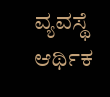ವ್ಯವಸ್ಥೆ ಆರ್ಥಿಕ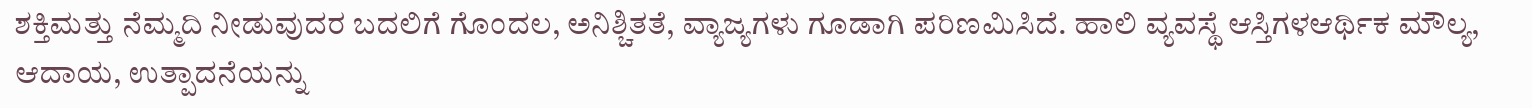ಶಕ್ತಿಮತ್ತು ನೆಮ್ಮದಿ ನೀಡುವುದರ ಬದಲಿಗೆ ಗೊಂದಲ, ಅನಿಶ್ಚಿತತೆ, ವ್ಯಾಜ್ಯಗಳು ಗೂಡಾಗಿ ಪರಿಣಮಿಸಿದೆ. ಹಾಲಿ ವ್ಯವಸ್ಥೆ ಆಸ್ತಿಗಳಆರ್ಥಿಕ ಮೌಲ್ಯ, ಆದಾಯ, ಉತ್ಪಾದನೆಯನ್ನು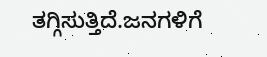ತಗ್ಗಿಸುತ್ತಿದೆ.ಜನಗಳಿಗೆ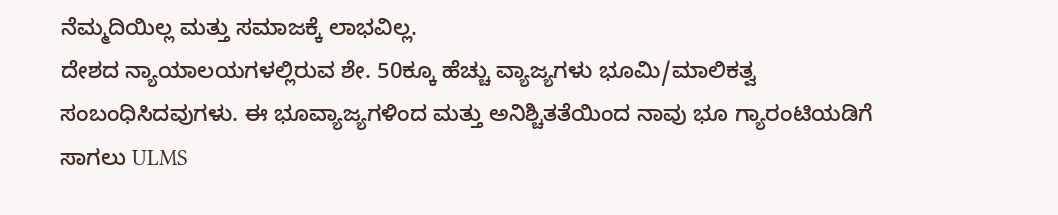ನೆಮ್ಮದಿಯಿಲ್ಲ ಮತ್ತು ಸಮಾಜಕ್ಕೆ ಲಾಭವಿಲ್ಲ.
ದೇಶದ ನ್ಯಾಯಾಲಯಗಳಲ್ಲಿರುವ ಶೇ. 50ಕ್ಕೂ ಹೆಚ್ಚು ವ್ಯಾಜ್ಯಗಳು ಭೂಮಿ/ಮಾಲಿಕತ್ವ ಸಂಬಂಧಿಸಿದವುಗಳು. ಈ ಭೂವ್ಯಾಜ್ಯಗಳಿಂದ ಮತ್ತು ಅನಿಶ್ಚಿತತೆಯಿಂದ ನಾವು ಭೂ ಗ್ಯಾರಂಟಿಯಡಿಗೆ ಸಾಗಲು ULMS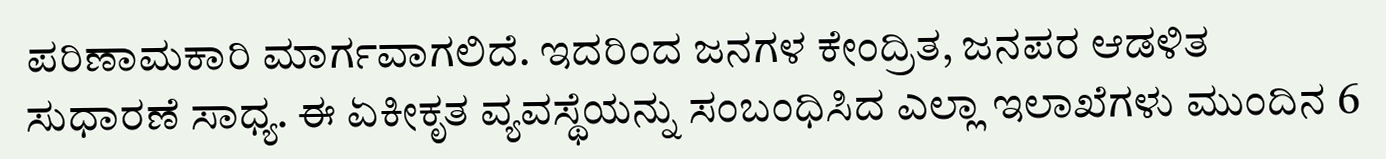ಪರಿಣಾಮಕಾರಿ ಮಾರ್ಗವಾಗಲಿದೆ. ಇದರಿಂದ ಜನಗಳ ಕೇಂದ್ರಿತ, ಜನಪರ ಆಡಳಿತ ಸುಧಾರಣೆ ಸಾಧ್ಯ. ಈ ಏಕೀಕೃತ ವ್ಯವಸ್ಥೆಯನ್ನು ಸಂಬಂಧಿಸಿದ ಎಲ್ಲಾ ಇಲಾಖೆಗಳು ಮುಂದಿನ 6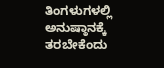ತಿಂಗಳುಗಳಲ್ಲಿ ಅನುಷ್ಠಾನಕ್ಕೆ ತರಬೇಕೆಂದು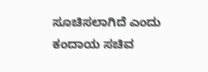ಸೂಚಿಸಲಾಗಿದೆ ಎಂದು ಕಂದಾಯ ಸಚಿವ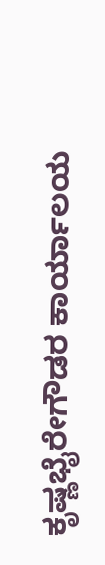ಕೃಷ್ಣಭೈರೇಗೌಡರ ಕಾರ್ಯಾಲಯ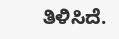ತಿಳಿಸಿದೆ.